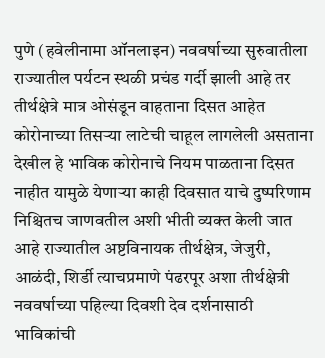पुणे (हवेलीनामा ऑनलाइन) नववर्षाच्या सुरुवातीला राज्यातील पर्यटन स्थळी प्रचंड गर्दी झाली आहे तर तीर्थक्षेत्रे मात्र ओसंडून वाहताना दिसत आहेत कोरोनाच्या तिसऱ्या लाटेची चाहूल लागलेली असताना देखील हे भाविक कोरोनाचे नियम पाळताना दिसत नाहीत यामुळे येणाऱ्या काही दिवसात याचे दुष्परिणाम निश्चितच जाणवतील अशी भीती व्यक्त केली जात आहे राज्यातील अष्टविनायक तीर्थक्षेत्र, जेजुरी, आळंदी, शिर्डी त्याचप्रमाणे पंढरपूर अशा तीर्थक्षेत्री नववर्षाच्या पहिल्या दिवशी देव दर्शनासाठी भाविकांची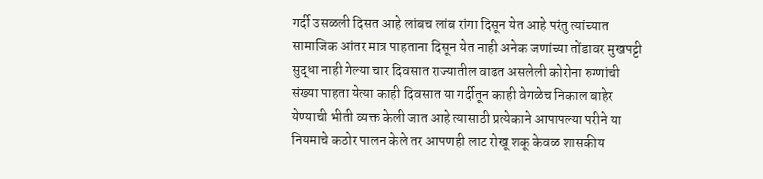गर्दी उसळली दिसत आहे लांबच लांब रांगा दिसून येत आहे परंतु त्यांच्यात सामाजिक आंतर मात्र पाहताना दिसून येत नाही अनेक जणांच्या तोंडावर मुखपट्टी सुद्धा नाही गेल्या चार दिवसात राज्यातील वाढत असलेली कोरोना रुग्णांची संख्या पाहता येत्या काही दिवसात या गर्दीतून काही वेगळेच निकाल बाहेर येण्याची भीती व्यक्त केली जात आहे त्यासाठी प्रत्येकाने आपापल्या परीने या नियमाचे कठोर पालन केले तर आपणही लाट रोखू शकू केवळ शासकीय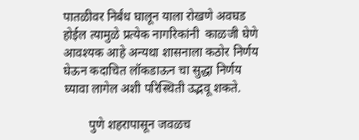पातळीवर निर्बंध घालून याला रोखणे अवघड होईल त्यामुळे प्रत्येक नागरिकांनी  काळजी घेणे आवश्यक आहे अन्यथा शासनाला कठोर निर्णय घेऊन कदाचित लॉकडाऊन चा सुद्धा निर्णय घ्यावा लागेल अशी परिस्थिती उद्भवू शकते.

        पुणे शहरापासून जवळच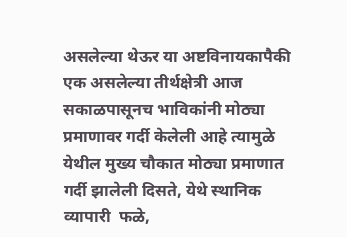असलेल्या थेऊर या अष्टविनायकापैकी एक असलेल्या तीर्थक्षेत्री आज सकाळपासूनच भाविकांनी मोठ्या प्रमाणावर गर्दी केलेली आहे त्यामुळे येथील मुख्य चौकात मोठ्या प्रमाणात गर्दी झालेली दिसते, येथे स्थानिक व्यापारी  फळे,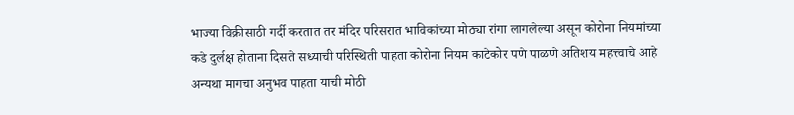भाज्या विक्रीसाठी गर्दी करतात तर मंदिर परिसरात भाविकांच्या मोठ्या रांगा लागलेल्या असून कोरोना नियमांच्या कडे दुर्लक्ष होताना दिसते सध्याची परिस्थिती पाहता कोरोना नियम काटेकोर पणे पाळणे अतिशय महत्त्वाचे आहे अन्यथा मागचा अनुभव पाहता याची मोठी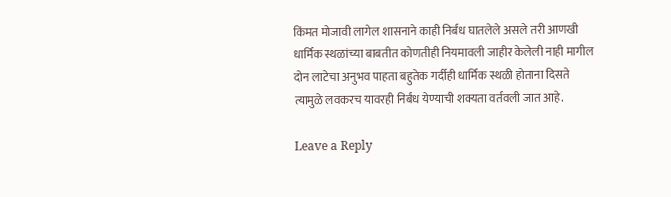किंमत मोजावी लागेल शासनाने काही निर्बंध घातलेले असले तरी आणखी धार्मिक स्थळांच्या बाबतीत कोणतीही नियमावली जाहीर केलेली नाही मागील दोन लाटेचा अनुभव पाहता बहुतेक गर्दीही धार्मिक स्थळी होताना दिसते त्यामुळे लवकरच यावरही निर्बंध येण्याची शक्यता वर्तवली जात आहे.

Leave a Reply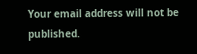Your email address will not be published.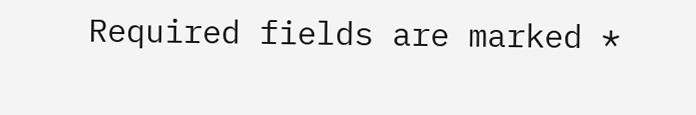Required fields are marked *